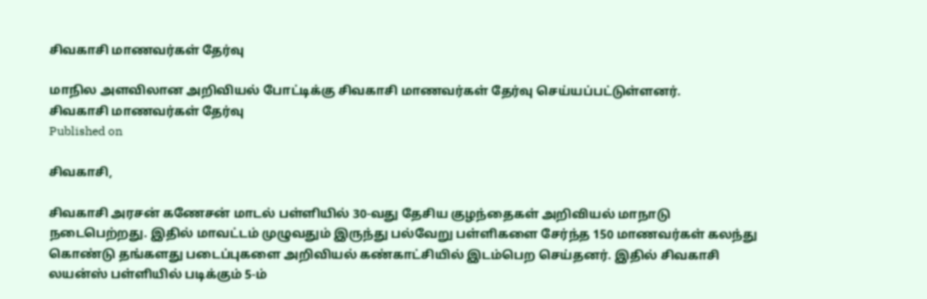சிவகாசி மாணவர்கள் தேர்வு

மாநில அளவிலான அறிவியல் போட்டிக்கு சிவகாசி மாணவர்கள் தேர்வு செய்யப்பட்டுள்ளனர்.
சிவகாசி மாணவர்கள் தேர்வு
Published on

சிவகாசி,

சிவகாசி அரசன் கணேசன் மாடல் பள்ளியில் 30-வது தேசிய குழந்தைகள் அறிவியல் மாநாடு நடைபெற்றது. இதில் மாவட்டம் முழுவதும் இருந்து பல்வேறு பள்ளிகளை சேர்ந்த 150 மாணவர்கள் கலந்து கொண்டு தங்களது படைப்புகளை அறிவியல் கண்காட்சியில் இடம்பெற செய்தனர். இதில் சிவகாசி லயன்ஸ் பள்ளியில் படிக்கும் 5-ம்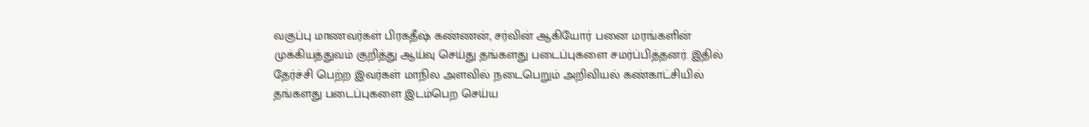வகுப்பு மாணவர்கள் பிரகதீஷ் கண்ணன், சர்வின் ஆகியோர் பனை மரங்களின் முக்கியத்துவம் குறித்து ஆய்வு செய்து தங்களது படைப்புகளை சமர்ப்பித்தனர். இதில் தேர்ச்சி பெற்ற இவர்கள் மாநில அளவில் நடைபெறும் அறிவியல் கண்காட்சியில் தங்களது படைப்புகளை இடம்பெற செய்ய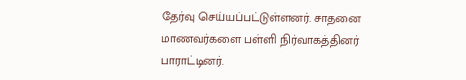தேர்வு செய்யப்பட்டுள்ளனர். சாதனை மாணவர்களை பள்ளி நிர்வாகத்தினர் பாராட்டினர்.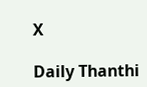X

Daily Thanthi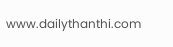www.dailythanthi.com